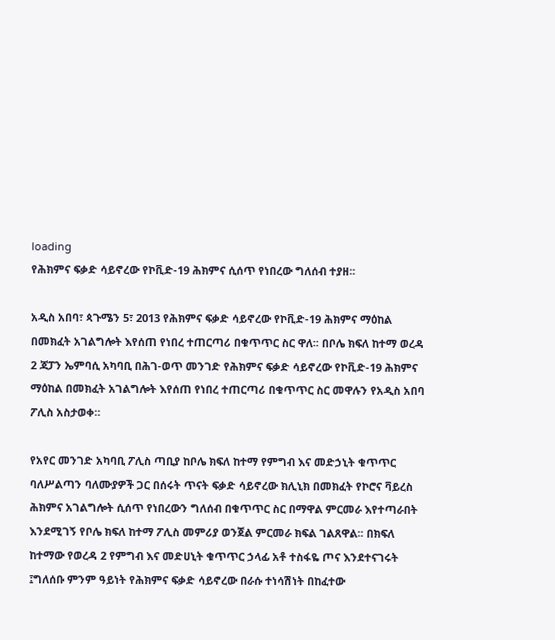loading
የሕክምና ፍቃድ ሳይኖረው የኮቪድ-19 ሕክምና ሲሰጥ የነበረው ግለሰብ ተያዘ፡፡

አዲስ አበባ፣ ጳጉሜን 5፣ 2013 የሕክምና ፍቃድ ሳይኖረው የኮቪድ-19 ሕክምና ማዕከል በመክፈት አገልግሎት እየሰጠ የነበረ ተጠርጣሪ በቁጥጥር ስር ዋለ፡፡ በቦሌ ክፍለ ከተማ ወረዳ 2 ጃፓን ኤምባሲ አካባቢ በሕገ-ወጥ መንገድ የሕክምና ፍቃድ ሳይኖረው የኮቪድ-19 ሕክምና ማዕከል በመክፈት አገልግሎት እየሰጠ የነበረ ተጠርጣሪ በቁጥጥር ስር መዋሉን የአዲስ አበባ ፖሊስ አስታወቀ።

የአየር መንገድ አካባቢ ፖሊስ ጣቢያ ከቦሌ ክፍለ ከተማ የምግብ እና መድኃኒት ቁጥጥር ባለሥልጣን ባለሙያዎች ጋር በሰሩት ጥናት ፍቃድ ሳይኖረው ክሊኒክ በመክፈት የኮሮና ቫይረስ ሕክምና አገልግሎት ሲሰጥ የነበረውን ግለሰብ በቁጥጥር ስር በማዋል ምርመራ እየተጣራበት እንደሚገኝ የቦሌ ክፍለ ከተማ ፖሊስ መምሪያ ወንጀል ምርመራ ክፍል ገልጸዋል፡፡ በክፍለ ከተማው የወረዳ 2 የምግብ እና መድሀኒት ቁጥጥር ኃላፊ አቶ ተስፋዬ ጦና እንደተናገሩት ፤ግለሰቡ ምንም ዓይነት የሕክምና ፍቃድ ሳይኖረው በራሱ ተነሳሽነት በከፈተው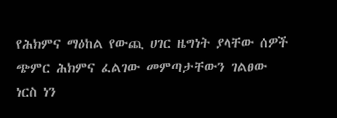የሕክምና ማዕከል የውጪ ሀገር ዜግነት ያላቸው ሰዎች ጭምር ሕክምና ፈልገው መምጣታቸውን ገልፀው ነርስ ነን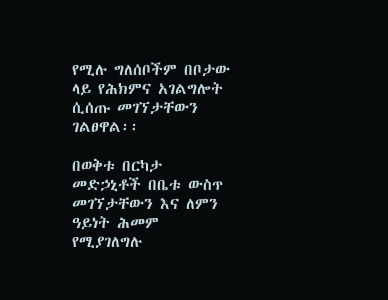የሚሉ ግለሰቦችም በቦታው ላይ የሕክምና አገልግሎት ሲሰጡ መገኘታቸውን ገልፀዋል፡፡

በወቅቱ በርካታ መድኃኒቶች በቤቱ ውስጥ መገኘታቸውን እና ለምን ዓይነት ሕመም የሚያገለግሉ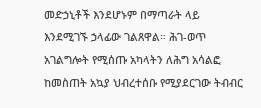መድኃኒቶች እንደሆኑም በማጣራት ላይ እንደሚገኙ ኃላፊው ገልጸዋል። ሕገ-ወጥ አገልግሎት የሚሰጡ አካላትን ለሕግ አሳልፎ ከመስጠት አኳያ ህብረተሰቡ የሚያደርገው ትብብር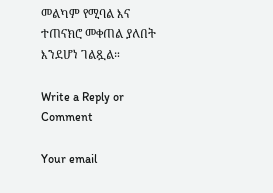መልካም የሚባል እና ተጠናክሮ መቀጠል ያለበት እንደሆነ ገልጿል።

Write a Reply or Comment

Your email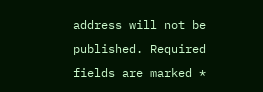address will not be published. Required fields are marked *